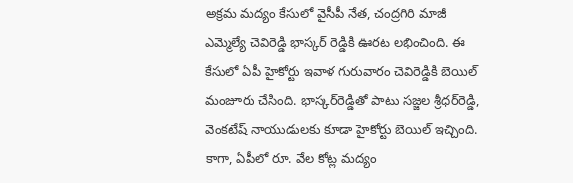అక్రమ మద్యం కేసులో వైసీపీ నేత, చంద్రగిరి మాజీ ఎమ్మెల్యే చెవిరెడ్డి భాస్కర్‌ రెడ్డికి ఊరట లభించింది. ఈ కేసులో ఏపీ హైకోర్టు ఇవాళ గురువారం చెవిరెడ్డికి బెయిల్‌ మంజూరు చేసింది. భాస్కర్‌రెడ్డితో పాటు సజ్జల శ్రీధర్‌రెడ్డి, వెంకటేష్‌ నాయుడులకు కూడా హైకోర్టు బెయిల్‌ ఇచ్చింది. కాగా, ఏపీలో రూ. వేల కోట్ల మద్యం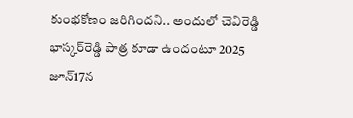కుంభకోణం జరిగిందని.. అందులో చెవిరెడ్డి భాస్కర్‌రెడ్డి పాత్ర కూడా ఉందంటూ 2025 జూన్‌17న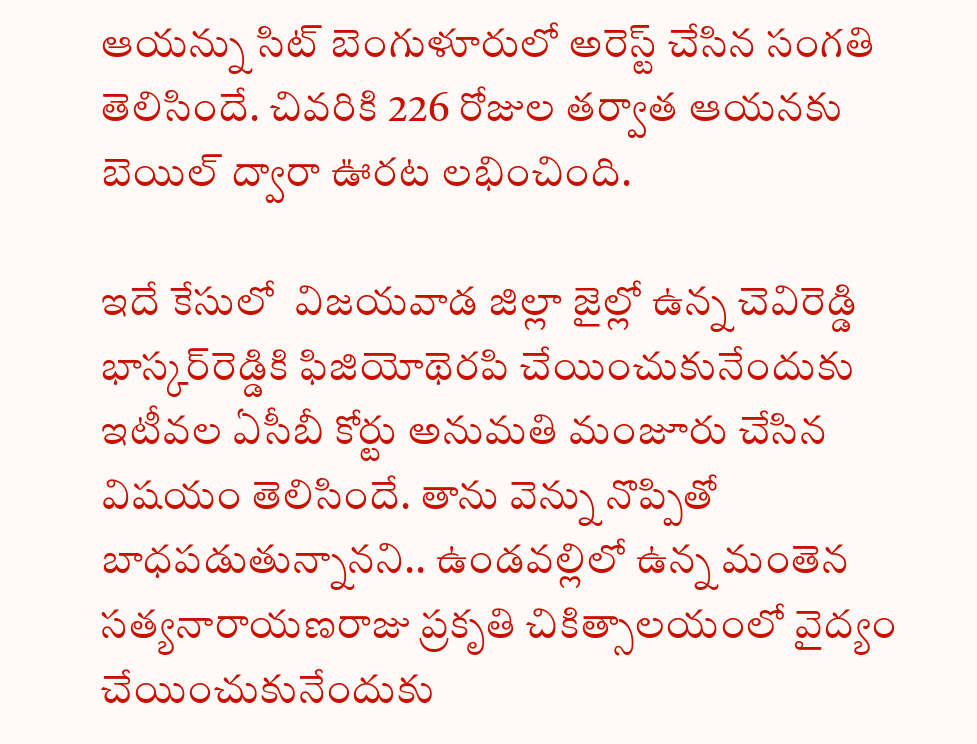ఆయన్ను సిట్‌ బెంగుళూరులో అరెస్ట్‌ చేసిన సంగతి తెలిసిందే. చివరికి 226 రోజుల తర్వాత ఆయనకు బెయిల్‌ ద్వారా ఊరట లభించింది.

ఇదే కేసులో  విజయవాడ జిల్లా జైల్లో ఉన్న చెవిరెడ్డి భాస్కర్‌రెడ్డికి ఫిజియోథెరపి చేయించుకునేందుకు ఇటీవల ఏసీబీ కోర్టు అనుమతి మంజూరు చేసిన విషయం తెలిసిందే. తాను వెన్ను నొప్పితో బాధపడుతున్నానని.. ఉండవల్లిలో ఉన్న మంతెన సత్యనారాయణరాజు ప్రకృతి చికిత్సాలయంలో వైద్యం చేయించుకునేందుకు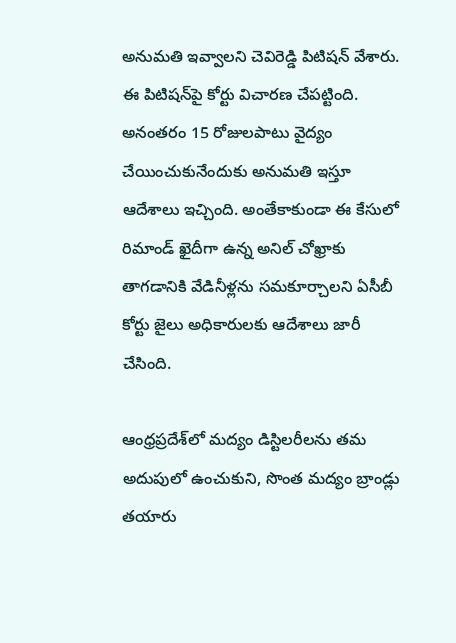అనుమతి ఇవ్వాలని చెవిరెడ్డి పిటిషన్‌ వేశారు. ఈ పిటిషన్‌పై కోర్టు విచారణ చేపట్టింది. అనంతరం 15 రోజులపాటు వైద్యం చేయించుకునేందుకు అనుమతి ఇస్తూ ఆదేశాలు ఇచ్చింది. అంతేకాకుండా ఈ కేసులో రిమాండ్‌ ఖైదీగా ఉన్న అనిల్‌ చోఖ్రాకు తాగడానికి వేడినీళ్లను సమకూర్చాలని ఏసీబీ కోర్టు జైలు అధికారులకు ఆదేశాలు జారీ చేసింది.

ఆంధ్రప్రదేశ్‌లో మద్యం డిస్టిలరీలను తమ అదుపులో ఉంచుకుని, సొంత మద్యం బ్రాండ్లు తయారు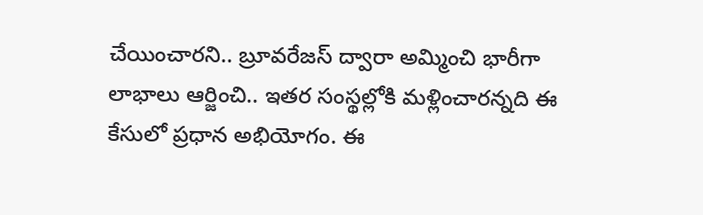చేయించారని.. బ్రూవరేజస్‌ ద్వారా అమ్మించి భారీగా లాభాలు ఆర్జించి.. ఇతర సంస్థల్లోకి మళ్లించారన్నది ఈ కేసులో ప్రధాన అభియోగం. ఈ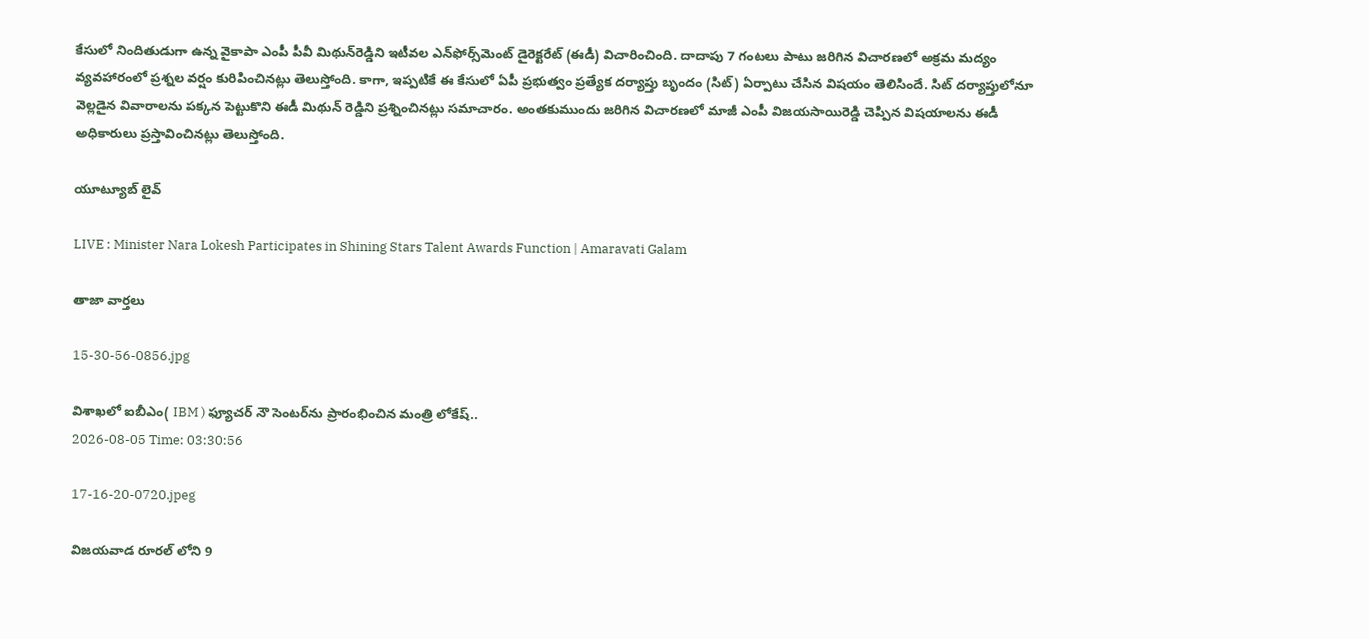కేసులో నిందితుడుగా ఉన్న వైకాపా ఎంపీ పీవీ మిథున్‌రెడ్డిని ఇటీవల ఎన్‌ఫోర్స్‌మెంట్ డైరెక్టరేట్ (ఈడీ) విచారించింది. దాదాపు 7 గంటలు పాటు జరిగిన విచారణలో అక్రమ మద్యం వ్యవహారంలో ప్రశ్నల వర్షం కురిపించినట్లు తెలుస్తోంది. కాగా, ఇప్పటికే ఈ కేసులో ఏపీ ప్రభుత్వం ప్రత్యేక దర్యాప్తు బృందం (సిట్) ఏర్పాటు చేసిన విషయం తెలిసిందే. సిట్ దర్యాప్తులోనూ వెల్లడైన వివారాలను పక్కన పెట్టుకొని ఈడీ మిథున్ రెడ్డిని ప్రశ్నించినట్లు సమాచారం. అంతకుముందు జరిగిన విచారణలో మాజీ ఎంపీ విజయసాయిరెడ్డి చెప్పిన విషయాలను ఈడీ అధికారులు ప్రస్తావించినట్లు తెలుస్తోంది.

యూట్యూబ్ లైవ్

LIVE : Minister Nara Lokesh Participates in Shining Stars Talent Awards Function | Amaravati Galam

తాజా వార్తలు

15-30-56-0856.jpg

విశాఖలో ఐబీఎం( IBM ) ఫ్యూచర్ నౌ సెంటర్‌ను ప్రారంభించిన మంత్రి లోకేష్..
2026-08-05 Time: 03:30:56

17-16-20-0720.jpeg

విజయవాడ రూరల్ లోని 9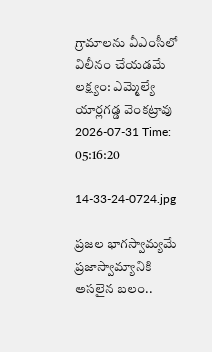గ్రామాలను వీఎంసీలో విలీనం చేయడమే లక్ష్యం: ఎమ్మెల్యే యార్లగడ్డ వెంకట్రావు
2026-07-31 Time: 05:16:20

14-33-24-0724.jpg

ప్ర‌జ‌ల భాగ‌స్వామ్య‌మే ప్రజాస్వామ్యానికి అస‌లైన బ‌లం..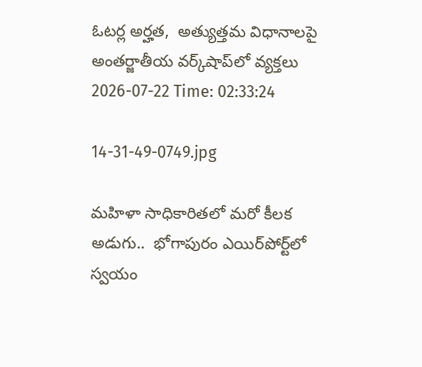ఓట‌ర్ల అర్హ‌త‌,  అత్యుత్త‌మ విధానాల‌పై అంతర్జాతీయ వ‌ర్క్‌షాప్‌లో వ్యక్తలు
2026-07-22 Time: 02:33:24

14-31-49-0749.jpg

మ‌హిళా సాధికారిత‌లో మ‌రో కీల‌క అడుగు..  భోగాపురం ఎయిర్‌పోర్ట్‌లో స్వ‌యం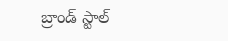బ్రాండ్ స్టాల్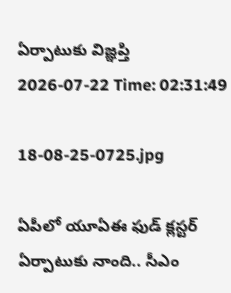ఏర్పాటుకు విజ్ఞ‌ప్తి
2026-07-22 Time: 02:31:49

18-08-25-0725.jpg

ఏపీలో యూఏఈ ఫుడ్ క్లస్టర్ ఏర్పాటుకు నాంది.. సీఎం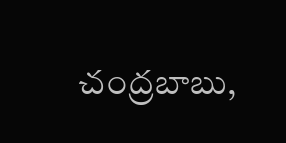చంద్రబాబు,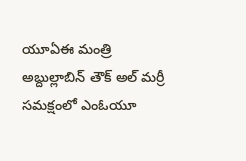యూఏఈ మంత్రి అబ్దుల్లాబిన్ తౌక్ అల్ మర్రీ  సమక్షంలో ఎంఓయూ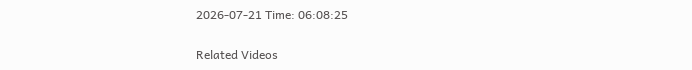2026-07-21 Time: 06:08:25

Related Videos